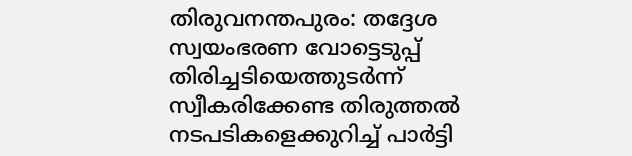തിരുവനന്തപുരം: തദ്ദേശ സ്വയംഭരണ വോട്ടെടുപ്പ് തിരിച്ചടിയെത്തുടർന്ന് സ്വീകരിക്കേണ്ട തിരുത്തൽ നടപടികളെക്കുറിച്ച് പാർട്ടി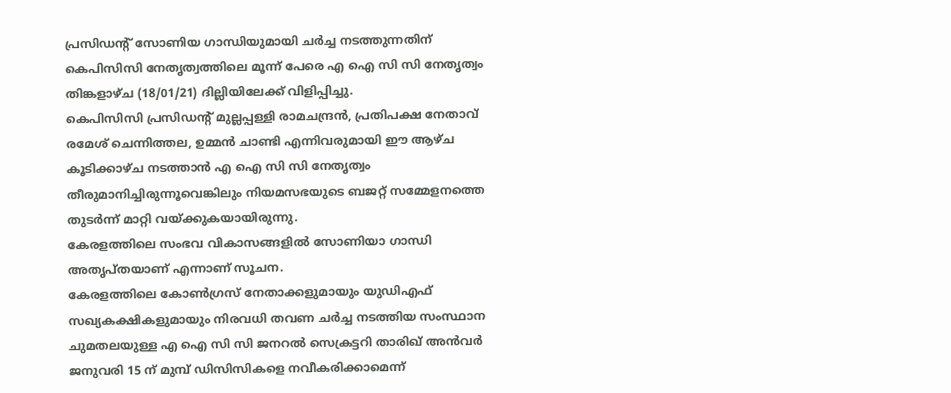പ്രസിഡന്റ് സോണിയ ഗാന്ധിയുമായി ചർച്ച നടത്തുന്നതിന് കെപിസിസി നേതൃത്വത്തിലെ മൂന്ന് പേരെ എ ഐ സി സി നേതൃത്വം തിങ്കളാഴ്ച (18/01/21) ദില്ലിയിലേക്ക് വിളിപ്പിച്ചു.
കെപിസിസി പ്രസിഡന്റ് മുല്ലപ്പള്ളി രാമചന്ദ്രൻ, പ്രതിപക്ഷ നേതാവ് രമേശ് ചെന്നിത്തല, ഉമ്മൻ ചാണ്ടി എന്നിവരുമായി ഈ ആഴ്ച കൂടിക്കാഴ്ച നടത്താൻ എ ഐ സി സി നേതൃത്വം തീരുമാനിച്ചിരുന്നൂവെങ്കിലും നിയമസഭയുടെ ബജറ്റ് സമ്മേളനത്തെ തുടർന്ന് മാറ്റി വയ്ക്കുകയായിരുന്നു.
കേരളത്തിലെ സംഭവ വികാസങ്ങളിൽ സോണിയാ ഗാന്ധി അതൃപ്തയാണ് എന്നാണ് സൂചന.
കേരളത്തിലെ കോൺഗ്രസ് നേതാക്കളുമായും യുഡിഎഫ് സഖ്യകക്ഷികളുമായും നിരവധി തവണ ചർച്ച നടത്തിയ സംസ്ഥാന ചുമതലയുള്ള എ ഐ സി സി ജനറൽ സെക്രട്ടറി താരിഖ് അൻവർ ജനുവരി 15 ന് മുമ്പ് ഡിസിസികളെ നവീകരിക്കാമെന്ന്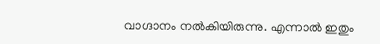വാഗ്ദാനം നൽകിയിരുന്നു. എന്നാൽ ഇതും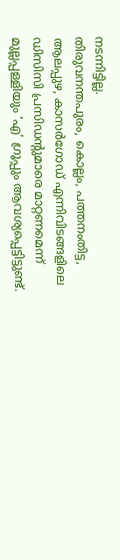നടന്നിട്ടില്ല.
തിരുവനന്തപുരം, കൊല്ലം, പത്തനംതിട്ട, ആലപ്പുഴ, കാസർഗോഡ് എന്നിവിടങ്ങളിലെ ഡിസിസി പ്രസിഡന്റുമാരെ മാറ്റണമെന്ന് മുല്ലപ്പള്ളിയും ‘എ’ ഗ്രൂപ്പും ആവശ്യപ്പെട്ടിട്ടുണ്ട്.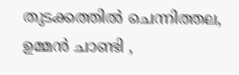തുടക്കത്തിൽ ചെന്നിത്തല, ഉമ്മൻ ചാണ്ടി ,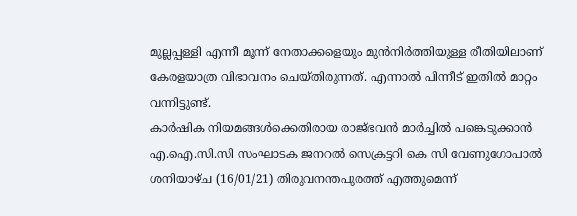മുല്ലപ്പള്ളി എന്നീ മൂന്ന് നേതാക്കളെയും മുൻനിർത്തിയുള്ള രീതിയിലാണ് കേരളയാത്ര വിഭാവനം ചെയ്തിരുന്നത്. എന്നാൽ പിന്നീട് ഇതിൽ മാറ്റം വന്നിട്ടുണ്ട്.
കാർഷിക നിയമങ്ങൾക്കെതിരായ രാജ്ഭവൻ മാർച്ചിൽ പങ്കെടുക്കാൻ എ.ഐ.സി.സി സംഘാടക ജനറൽ സെക്രട്ടറി കെ സി വേണുഗോപാൽ ശനിയാഴ്ച (16/01/21) തിരുവനന്തപുരത്ത് എത്തുമെന്ന്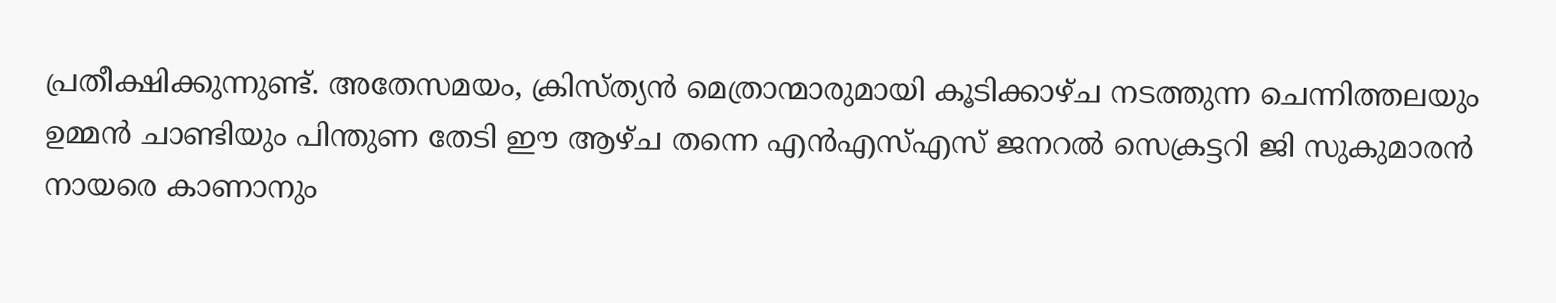പ്രതീക്ഷിക്കുന്നുണ്ട്. അതേസമയം, ക്രിസ്ത്യൻ മെത്രാന്മാരുമായി കൂടിക്കാഴ്ച നടത്തുന്ന ചെന്നിത്തലയും ഉമ്മൻ ചാണ്ടിയും പിന്തുണ തേടി ഈ ആഴ്ച തന്നെ എൻഎസ്എസ് ജനറൽ സെക്രട്ടറി ജി സുകുമാരൻ നായരെ കാണാനും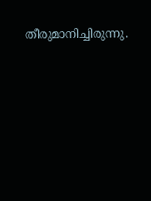തീരുമാനിച്ചിരുന്നു.